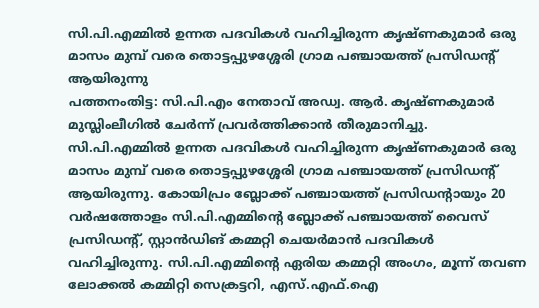സി.പി.എമ്മിൽ ഉന്നത പദവികൾ വഹിച്ചിരുന്ന കൃഷ്ണകുമാർ ഒരു മാസം മുമ്പ് വരെ തൊട്ടപ്പുഴശ്ശേരി ഗ്രാമ പഞ്ചായത്ത് പ്രസിഡന്റ് ആയിരുന്നു
പത്തനംതിട്ട: സി.പി.എം നേതാവ് അഡ്വ. ആർ. കൃഷ്ണകുമാർ മുസ്ലിംലീഗിൽ ചേർന്ന് പ്രവർത്തിക്കാൻ തീരുമാനിച്ചു. സി.പി.എമ്മിൽ ഉന്നത പദവികൾ വഹിച്ചിരുന്ന കൃഷ്ണകുമാർ ഒരു മാസം മുമ്പ് വരെ തൊട്ടപ്പുഴശ്ശേരി ഗ്രാമ പഞ്ചായത്ത് പ്രസിഡന്റ് ആയിരുന്നു. കോയിപ്രം ബ്ലോക്ക് പഞ്ചായത്ത് പ്രസിഡന്റായും 20 വർഷത്തോളം സി.പി.എമ്മിന്റെ ബ്ലോക്ക് പഞ്ചായത്ത് വൈസ് പ്രസിഡന്റ്, സ്റ്റാൻഡിങ് കമ്മറ്റി ചെയർമാൻ പദവികൾ വഹിച്ചിരുന്നു. സി.പി.എമ്മിന്റെ ഏരിയ കമ്മറ്റി അംഗം, മൂന്ന് തവണ ലോക്കൽ കമ്മിറ്റി സെക്രട്ടറി, എസ്.എഫ്.ഐ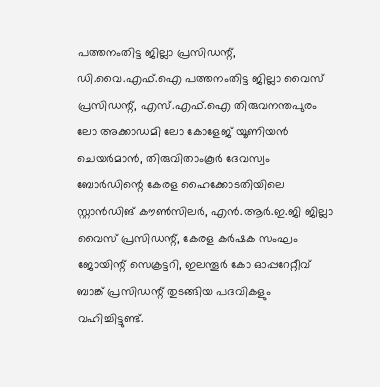പത്തനംതിട്ട ജില്ലാ പ്രസിഡന്റ്, ഡി.വൈ.എഫ്.ഐ പത്തനംതിട്ട ജില്ലാ വൈസ് പ്രസിഡന്റ്, എസ്.എഫ്.ഐ തിരുവനന്തപുരം ലോ അക്കാഡമി ലോ കോളേജ് യൂണിയൻ ചെയർമാൻ, തിരുവിതാംകൂർ ദേവസ്വം ബോർഡിന്റെ കേരള ഹൈക്കോടതിയിലെ സ്റ്റാൻഡിങ് കൗൺസിലർ, എൻ.ആർ.ഇ.ജി ജില്ലാ വൈസ് പ്രസിഡന്റ്, കേരള കർഷക സംഘം ജോയിന്റ് സെക്രട്ടറി, ഇലന്തൂർ കോ ഓപ്പറേറ്റീവ് ബാങ്ക് പ്രസിഡന്റ് തുടങ്ങിയ പദവികളും വഹിച്ചിട്ടുണ്ട്.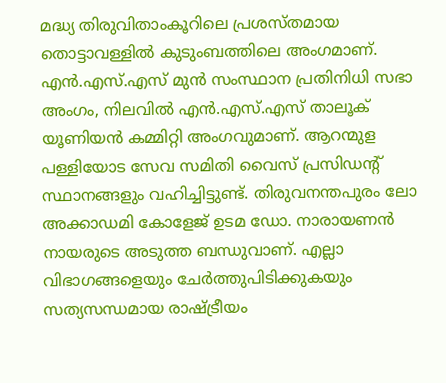മദ്ധ്യ തിരുവിതാംകൂറിലെ പ്രശസ്തമായ തൊട്ടാവള്ളിൽ കുടുംബത്തിലെ അംഗമാണ്. എൻ.എസ്.എസ് മുൻ സംസ്ഥാന പ്രതിനിധി സഭാ അംഗം, നിലവിൽ എൻ.എസ്.എസ് താലൂക് യൂണിയൻ കമ്മിറ്റി അംഗവുമാണ്. ആറന്മുള പള്ളിയോട സേവ സമിതി വൈസ് പ്രസിഡന്റ് സ്ഥാനങ്ങളും വഹിച്ചിട്ടുണ്ട്. തിരുവനന്തപുരം ലോ അക്കാഡമി കോളേജ് ഉടമ ഡോ. നാരായണൻ നായരുടെ അടുത്ത ബന്ധുവാണ്. എല്ലാ വിഭാഗങ്ങളെയും ചേർത്തുപിടിക്കുകയും സത്യസന്ധമായ രാഷ്ട്രീയം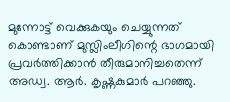മുന്നോട്ട് വെക്കുകയും ചെയ്യുന്നത് കൊണ്ടാണ് മുസ്ലിംലീഗിന്റെ ഭാഗമായി പ്രവർത്തിക്കാൻ തീരുമാനിച്ചതെന്ന് അഡ്വ. ആർ. കൃഷ്ണകുമാർ പറഞ്ഞു.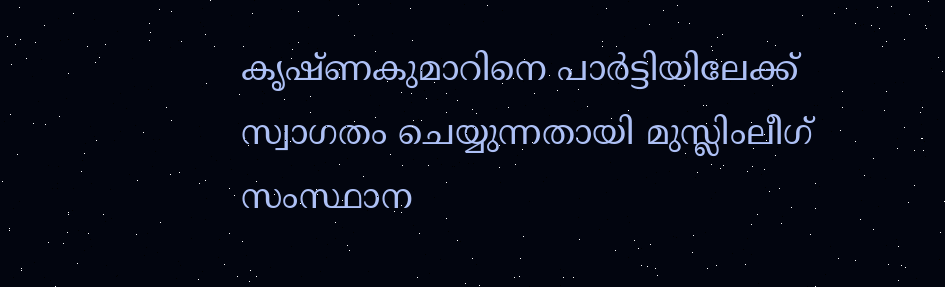കൃഷ്ണകുമാറിനെ പാർട്ടിയിലേക്ക് സ്വാഗതം ചെയ്യുന്നതായി മുസ്ലിംലീഗ് സംസ്ഥാന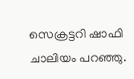സെക്രട്ടറി ഷാഫി ചാലിയം പറഞ്ഞു.